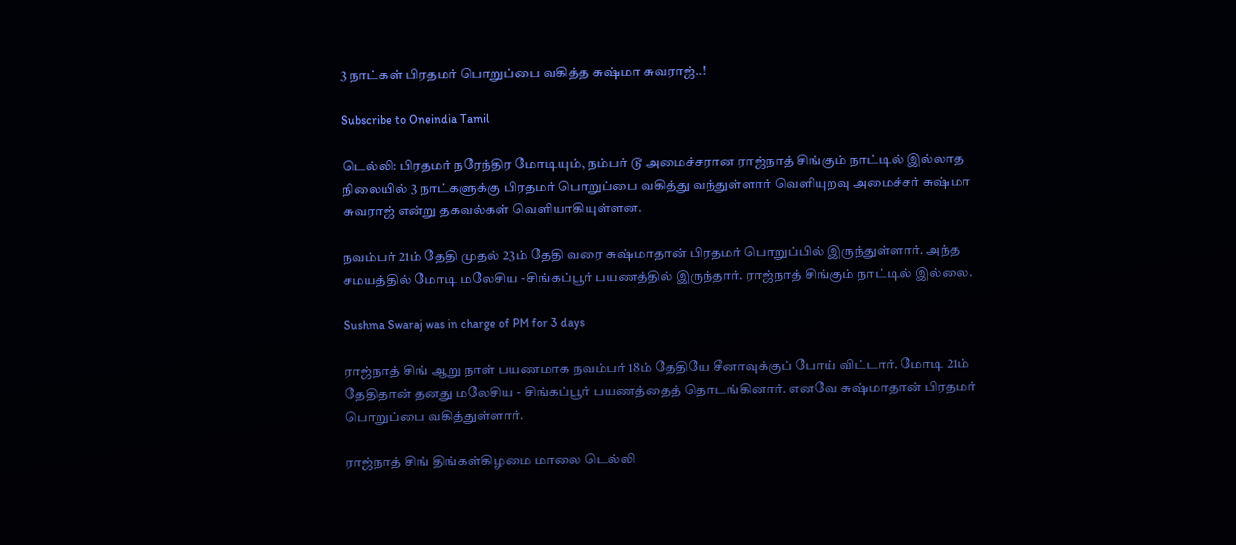3 நாட்கள் பிரதமர் பொறுப்பை வகித்த சுஷ்மா சுவராஜ்..!

Subscribe to Oneindia Tamil

டெல்லி: பிரதமர் நரேந்திர மோடியும், நம்பர் டூ அமைச்சரான ராஜ்நாத் சிங்கும் நாட்டில் இல்லாத நிலையில் 3 நாட்களுக்கு பிரதமர் பொறுப்பை வகித்து வந்துள்ளார் வெளியுறவு அமைச்சர் சுஷ்மா சுவராஜ் என்று தகவல்கள் வெளியாகியுள்ளன.

நவம்பர் 21ம் தேதி முதல் 23ம் தேதி வரை சுஷ்மாதான் பிரதமர் பொறுப்பில் இருந்துள்ளார். அந்த சமயத்தில் மோடி மலேசிய -சிங்கப்பூர் பயணத்தில் இருந்தார். ராஜ்நாத் சிங்கும் நாட்டில் இல்லை.

Sushma Swaraj was in charge of PM for 3 days

ராஜ்நாத் சிங் ஆறு நாள் பயணமாக நவம்பர் 18ம் தேதியே சீனாவுக்குப் போய் விட்டார். மோடி 21ம் தேதிதான் தனது மலேசிய - சிங்கப்பூர் பயணத்தைத் தொடங்கினார். எனவே சுஷ்மாதான் பிரதமர் பொறுப்பை வகித்துள்ளார்.

ராஜ்நாத் சிங் திங்கள்கிழமை மாலை டெல்லி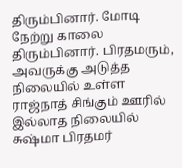திரும்பினார். மோடி நேற்று காலை திரும்பினார். பிரதமரும், அவருக்கு அடுத்த நிலையில் உள்ள ராஜ்நாத் சிங்கும் ஊரில் இல்லாத நிலையில் சுஷ்மா பிரதமர்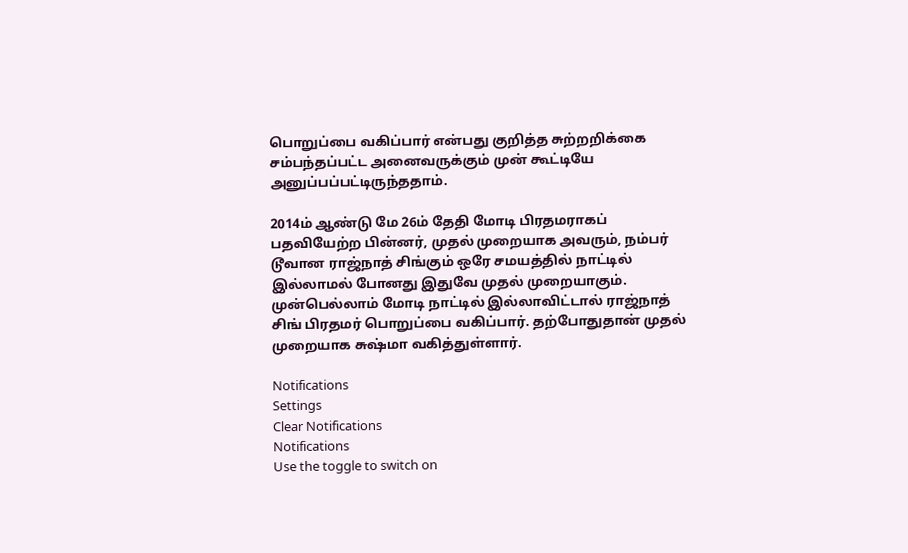பொறுப்பை வகிப்பார் என்பது குறித்த சுற்றறிக்கை சம்பந்தப்பட்ட அனைவருக்கும் முன் கூட்டியே அனுப்பப்பட்டிருந்ததாம்.

2014ம் ஆண்டு மே 26ம் தேதி மோடி பிரதமராகப் பதவியேற்ற பின்னர், முதல் முறையாக அவரும், நம்பர் டூவான ராஜ்நாத் சிங்கும் ஒரே சமயத்தில் நாட்டில் இல்லாமல் போனது இதுவே முதல் முறையாகும். முன்பெல்லாம் மோடி நாட்டில் இல்லாவிட்டால் ராஜ்நாத் சிங் பிரதமர் பொறுப்பை வகிப்பார். தற்போதுதான் முதல் முறையாக சுஷ்மா வகித்துள்ளார்.

Notifications
Settings
Clear Notifications
Notifications
Use the toggle to switch on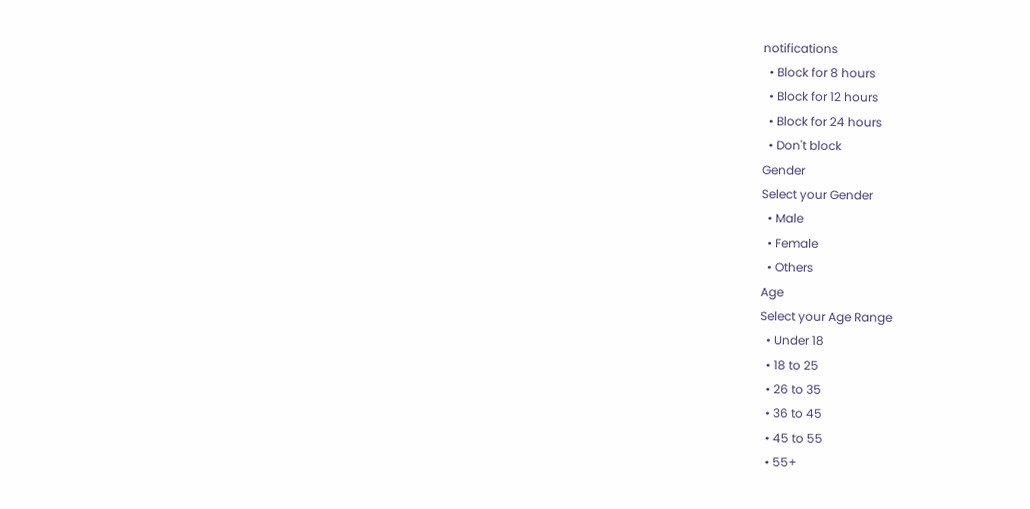notifications
  • Block for 8 hours
  • Block for 12 hours
  • Block for 24 hours
  • Don't block
Gender
Select your Gender
  • Male
  • Female
  • Others
Age
Select your Age Range
  • Under 18
  • 18 to 25
  • 26 to 35
  • 36 to 45
  • 45 to 55
  • 55+